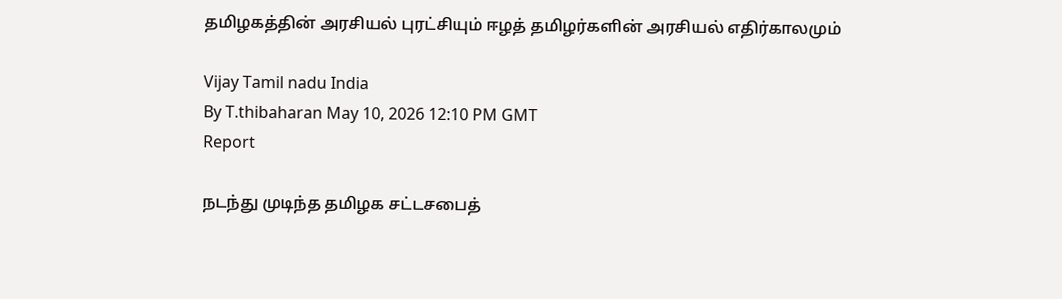தமிழகத்தின் அரசியல் புரட்சியும் ஈழத் தமிழர்களின் அரசியல் எதிர்காலமும்

Vijay Tamil nadu India
By T.thibaharan May 10, 2026 12:10 PM GMT
Report

நடந்து முடிந்த தமிழக சட்டசபைத்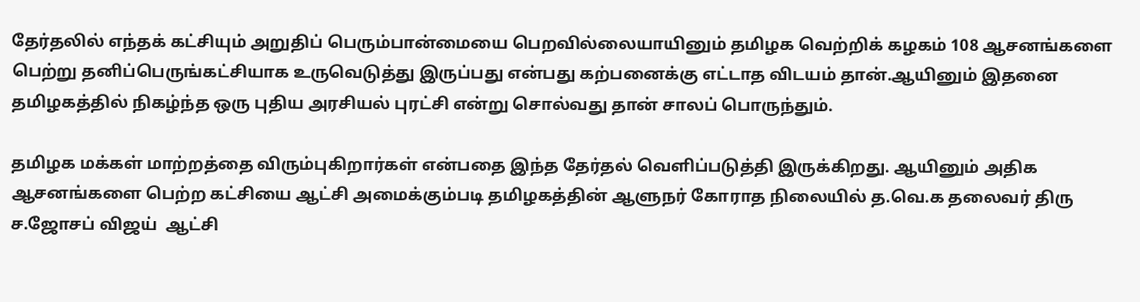தேர்தலில் எந்தக் கட்சியும் அறுதிப் பெரும்பான்மையை பெறவில்லையாயினும் தமிழக வெற்றிக் கழகம் 108 ஆசனங்களை பெற்று தனிப்பெருங்கட்சியாக உருவெடுத்து இருப்பது என்பது கற்பனைக்கு எட்டாத விடயம் தான்.ஆயினும் இதனை தமிழகத்தில் நிகழ்ந்த ஒரு புதிய அரசியல் புரட்சி என்று சொல்வது தான் சாலப் பொருந்தும்.

தமிழக மக்கள் மாற்றத்தை விரும்புகிறார்கள் என்பதை இந்த தேர்தல் வெளிப்படுத்தி இருக்கிறது. ஆயினும் அதிக ஆசனங்களை பெற்ற கட்சியை ஆட்சி அமைக்கும்படி தமிழகத்தின் ஆளுநர் கோராத நிலையில் த.வெ.க தலைவர் திரு ச.ஜோசப் விஜய்  ஆட்சி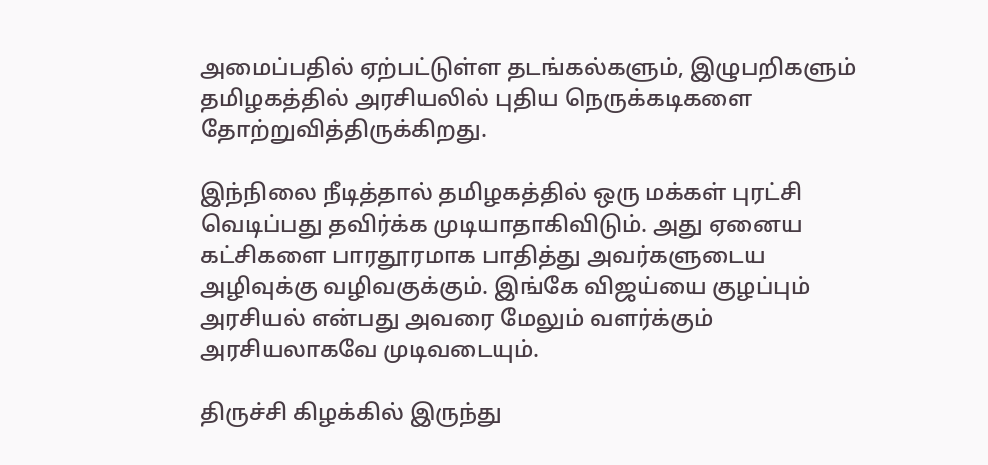அமைப்பதில் ஏற்பட்டுள்ள தடங்கல்களும், இழுபறிகளும் தமிழகத்தில் அரசியலில் புதிய நெருக்கடிகளை தோற்றுவித்திருக்கிறது.

இந்நிலை நீடித்தால் தமிழகத்தில் ஒரு மக்கள் புரட்சி வெடிப்பது தவிர்க்க முடியாதாகிவிடும். அது ஏனைய கட்சிகளை பாரதூரமாக பாதித்து அவர்களுடைய அழிவுக்கு வழிவகுக்கும். இங்கே விஜய்யை குழப்பும் அரசியல் என்பது அவரை மேலும் வளர்க்கும் அரசியலாகவே முடிவடையும்.

திருச்சி கிழக்கில் இருந்து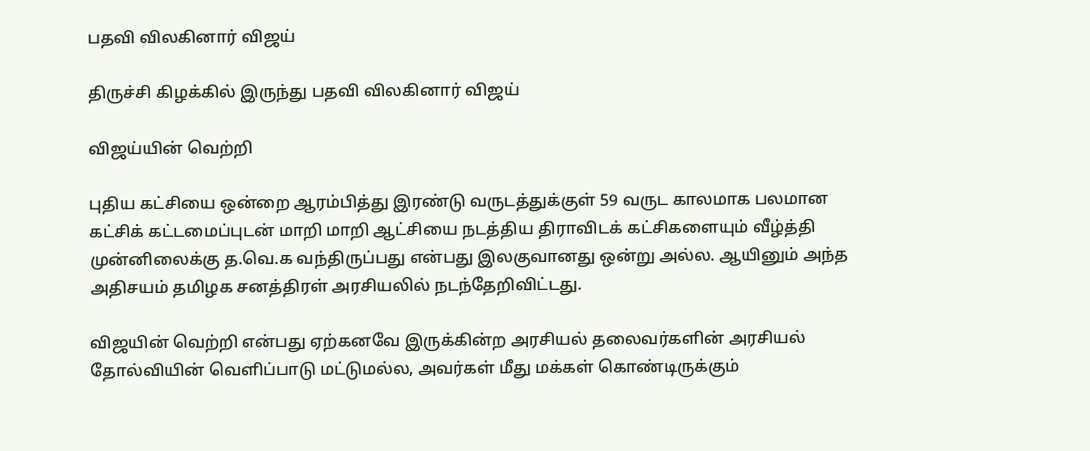பதவி விலகினார் விஜய்

திருச்சி கிழக்கில் இருந்து பதவி விலகினார் விஜய்

விஜய்யின் வெற்றி

புதிய கட்சியை ஒன்றை ஆரம்பித்து இரண்டு வருடத்துக்குள் 59 வருட காலமாக பலமான கட்சிக் கட்டமைப்புடன் மாறி மாறி ஆட்சியை நடத்திய திராவிடக் கட்சிகளையும் வீழ்த்தி முன்னிலைக்கு த.வெ.க வந்திருப்பது என்பது இலகுவானது ஒன்று அல்ல. ஆயினும் அந்த அதிசயம் தமிழக சனத்திரள் அரசியலில் நடந்தேறிவிட்டது.

விஜயின் வெற்றி என்பது ஏற்கனவே இருக்கின்ற அரசியல் தலைவர்களின் அரசியல் தோல்வியின் வெளிப்பாடு மட்டுமல்ல, அவர்கள் மீது மக்கள் கொண்டிருக்கும்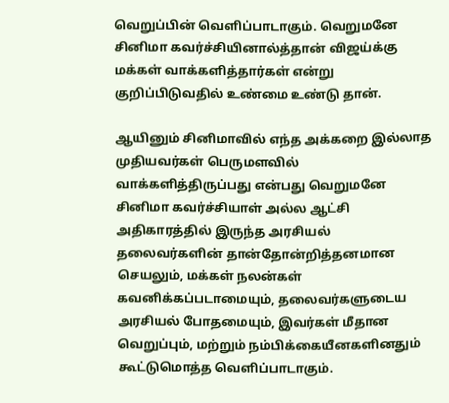வெறுப்பின் வெளிப்பாடாகும். வெறுமனே சினிமா கவர்ச்சியினால்த்தான் விஜய்க்கு மக்கள் வாக்களித்தார்கள் என்று குறிப்பிடுவதில் உண்மை உண்டு தான்.

ஆயினும் சினிமாவில் எந்த அக்கறை இல்லாத முதியவர்கள் பெருமளவில் வாக்களித்திருப்பது என்பது வெறுமனே சினிமா கவர்ச்சியாள் அல்ல ஆட்சி அதிகாரத்தில் இருந்த அரசியல் தலைவர்களின் தான்தோன்றித்தனமான செயலும், மக்கள் நலன்கள் கவனிக்கப்படாமையும், தலைவர்களுடைய அரசியல் போதமையும், இவர்கள் மீதான வெறுப்பும், மற்றும் நம்பிக்கையீனகளினதும் கூட்டுமொத்த வெளிப்பாடாகும்.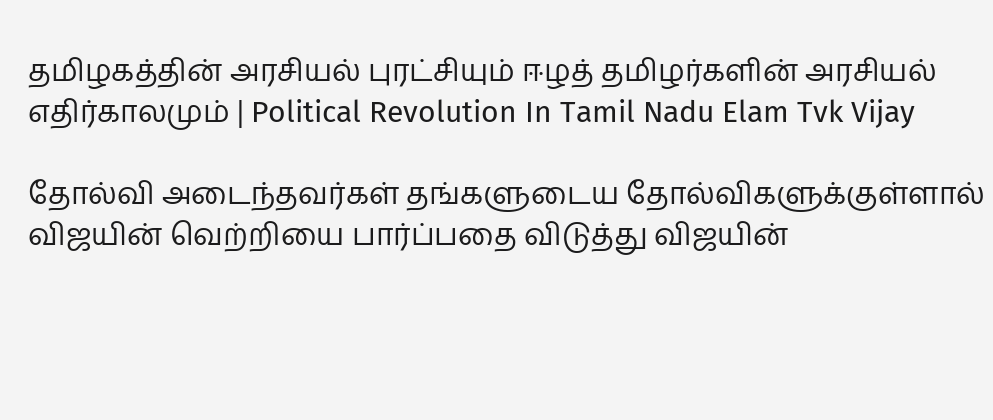தமிழகத்தின் அரசியல் புரட்சியும் ஈழத் தமிழர்களின் அரசியல் எதிர்காலமும் | Political Revolution In Tamil Nadu Elam Tvk Vijay

தோல்வி அடைந்தவர்கள் தங்களுடைய தோல்விகளுக்குள்ளால் விஜயின் வெற்றியை பார்ப்பதை விடுத்து விஜயின்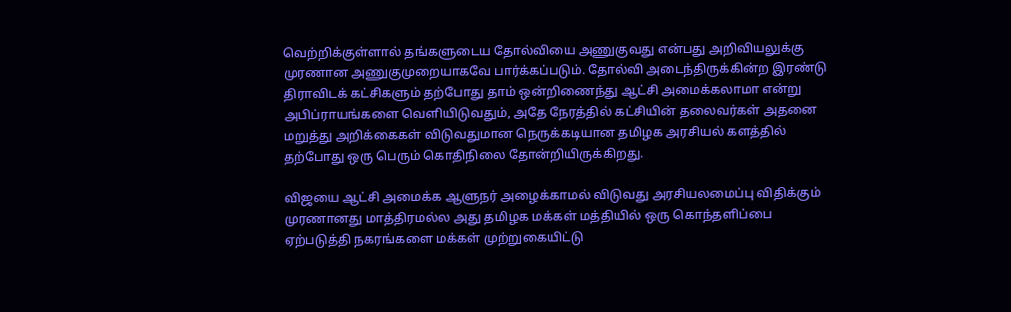வெற்றிக்குள்ளால் தங்களுடைய தோல்வியை அணுகுவது என்பது அறிவியலுக்கு முரணான அணுகுமுறையாகவே பார்க்கப்படும். தோல்வி அடைந்திருக்கின்ற இரண்டு திராவிடக் கட்சிகளும் தற்போது தாம் ஒன்றிணைந்து ஆட்சி அமைக்கலாமா என்று அபிப்ராயங்களை வெளியிடுவதும், அதே நேரத்தில் கட்சியின் தலைவர்கள் அதனை மறுத்து அறிக்கைகள் விடுவதுமான நெருக்கடியான தமிழக அரசியல் களத்தில் தற்போது ஒரு பெரும் கொதிநிலை தோன்றியிருக்கிறது.

விஜயை ஆட்சி அமைக்க ஆளுநர் அழைக்காமல் விடுவது அரசியலமைப்பு விதிக்கும் முரணானது மாத்திரமல்ல அது தமிழக மக்கள் மத்தியில் ஒரு கொந்தளிப்பை ஏற்படுத்தி நகரங்களை மக்கள் முற்றுகையிட்டு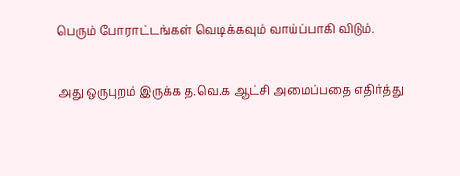பெரும் போராட்டங்கள் வெடிக்கவும் வாய்ப்பாகி விடும்.

அது ஒருபுறம் இருக்க த.வெ.க ஆட்சி அமைப்பதை எதிர்த்து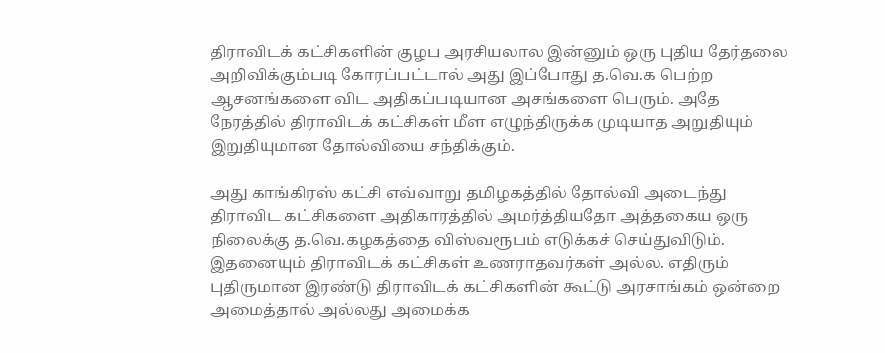திராவிடக் கட்சிகளின் குழப அரசியலால இன்னும் ஒரு புதிய தேர்தலை அறிவிக்கும்படி கோரப்பட்டால் அது இப்போது த.வெ.க பெற்ற ஆசனங்களை விட அதிகப்படியான அசங்களை பெரும். அதே நேரத்தில் திராவிடக் கட்சிகள் மீள எழுந்திருக்க முடியாத அறுதியும் இறுதியுமான தோல்வியை சந்திக்கும்.

அது காங்கிரஸ் கட்சி எவ்வாறு தமிழகத்தில் தோல்வி அடைந்து திராவிட கட்சிகளை அதிகாரத்தில் அமர்த்தியதோ அத்தகைய ஒரு நிலைக்கு த.வெ.கழகத்தை விஸ்வரூபம் எடுக்கச் செய்துவிடும். இதனையும் திராவிடக் கட்சிகள் உணராதவர்கள் அல்ல. எதிரும் புதிருமான இரண்டு திராவிடக் கட்சிகளின் கூட்டு அரசாங்கம் ஒன்றை அமைத்தால் அல்லது அமைக்க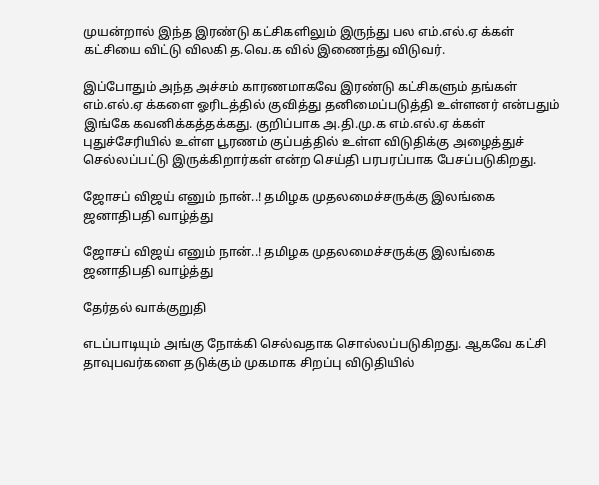முயன்றால் இந்த இரண்டு கட்சிகளிலும் இருந்து பல எம்.எல்.ஏ க்கள் கட்சியை விட்டு விலகி த.வெ.க வில் இணைந்து விடுவர்.

இப்போதும் அந்த அச்சம் காரணமாகவே இரண்டு கட்சிகளும் தங்கள் எம்.எல்.ஏ க்களை ஓரிடத்தில் குவித்து தனிமைப்படுத்தி உள்ளனர் என்பதும் இங்கே கவனிக்கத்தக்கது. குறிப்பாக அ.தி.மு.க எம்.எல்.ஏ க்கள் புதுச்சேரியில் உள்ள பூரணம் குப்பத்தில் உள்ள விடுதிக்கு அழைத்துச் செல்லப்பட்டு இருக்கிறார்கள் என்ற செய்தி பரபரப்பாக பேசப்படுகிறது.

ஜோசப் விஜய் எனும் நான்..! தமிழக முதலமைச்சருக்கு இலங்கை ஜனாதிபதி வாழ்த்து

ஜோசப் விஜய் எனும் நான்..! தமிழக முதலமைச்சருக்கு இலங்கை ஜனாதிபதி வாழ்த்து

தேர்தல் வாக்குறுதி

எடப்பாடியும் அங்கு நோக்கி செல்வதாக சொல்லப்படுகிறது. ஆகவே கட்சி தாவுபவர்களை தடுக்கும் முகமாக சிறப்பு விடுதியில்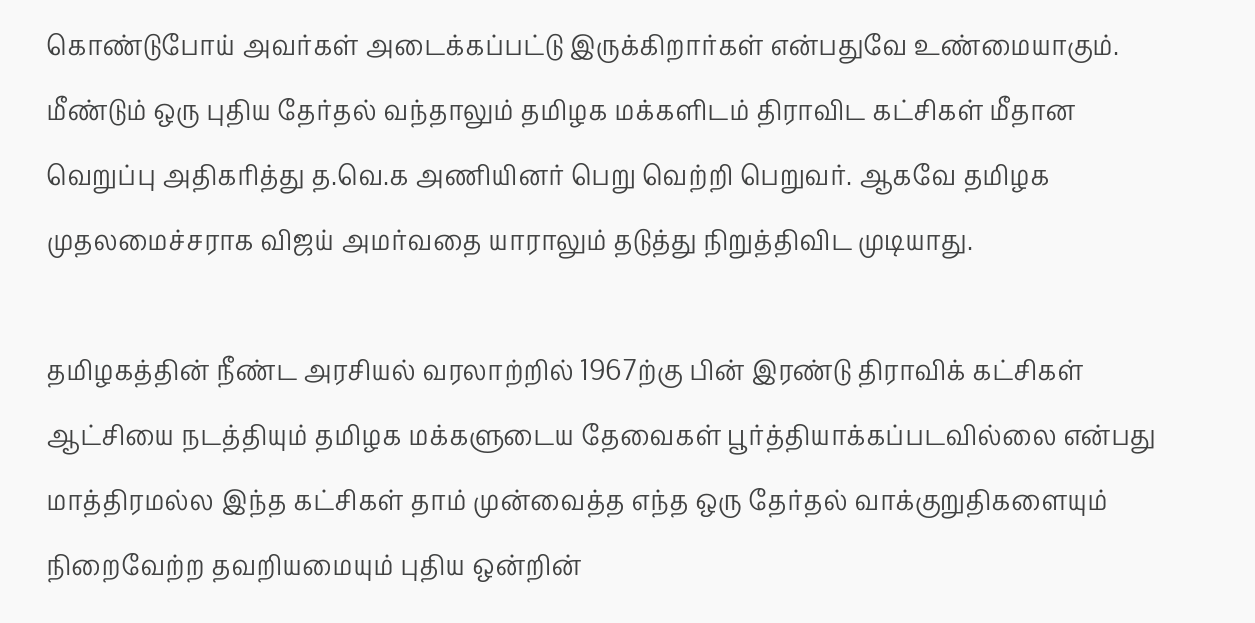கொண்டுபோய் அவர்கள் அடைக்கப்பட்டு இருக்கிறார்கள் என்பதுவே உண்மையாகும். மீண்டும் ஒரு புதிய தேர்தல் வந்தாலும் தமிழக மக்களிடம் திராவிட கட்சிகள் மீதான வெறுப்பு அதிகரித்து த.வெ.க அணியினர் பெறு வெற்றி பெறுவர். ஆகவே தமிழக முதலமைச்சராக விஜய் அமர்வதை யாராலும் தடுத்து நிறுத்திவிட முடியாது.

தமிழகத்தின் நீண்ட அரசியல் வரலாற்றில் 1967ற்கு பின் இரண்டு திராவிக் கட்சிகள் ஆட்சியை நடத்தியும் தமிழக மக்களுடைய தேவைகள் பூர்த்தியாக்கப்படவில்லை என்பது மாத்திரமல்ல இந்த கட்சிகள் தாம் முன்வைத்த எந்த ஒரு தேர்தல் வாக்குறுதிகளையும் நிறைவேற்ற தவறியமையும் புதிய ஒன்றின்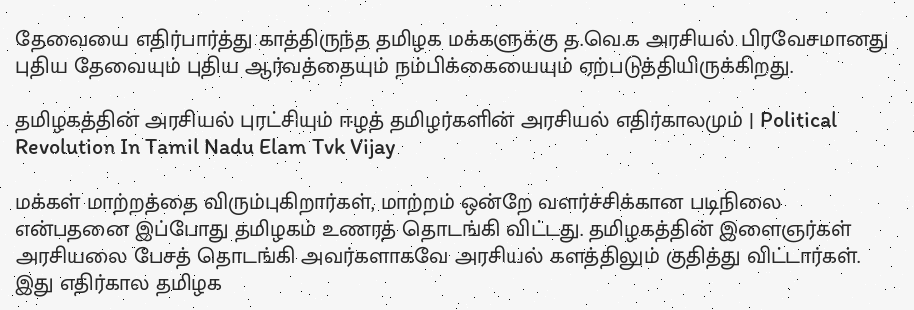தேவையை எதிர்பார்த்து காத்திருந்த தமிழக மக்களுக்கு த.வெ.க அரசியல் பிரவேசமானது புதிய தேவையும் புதிய ஆர்வத்தையும் நம்பிக்கையையும் ஏற்படுத்தியிருக்கிறது.

தமிழகத்தின் அரசியல் புரட்சியும் ஈழத் தமிழர்களின் அரசியல் எதிர்காலமும் | Political Revolution In Tamil Nadu Elam Tvk Vijay

மக்கள் மாற்றத்தை விரும்புகிறார்கள், மாற்றம் ஒன்றே வளர்ச்சிக்கான படிநிலை என்பதனை இப்போது தமிழகம் உணரத் தொடங்கி விட்டது. தமிழகத்தின் இளைஞர்கள் அரசியலை பேசத் தொடங்கி அவர்களாகவே அரசியல் களத்திலும் குதித்து விட்டார்கள். இது எதிர்கால தமிழக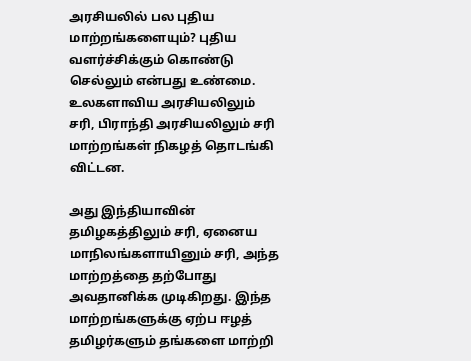அரசியலில் பல புதிய மாற்றங்களையும்? புதிய வளர்ச்சிக்கும் கொண்டு செல்லும் என்பது உண்மை. உலகளாவிய அரசியலிலும் சரி, பிராந்தி அரசியலிலும் சரி மாற்றங்கள் நிகழத் தொடங்கி விட்டன.

அது இந்தியாவின் தமிழகத்திலும் சரி, ஏனைய மாநிலங்களாயினும் சரி, அந்த மாற்றத்தை தற்போது அவதானிக்க முடிகிறது. இந்த மாற்றங்களுக்கு ஏற்ப ஈழத் தமிழர்களும் தங்களை மாற்றி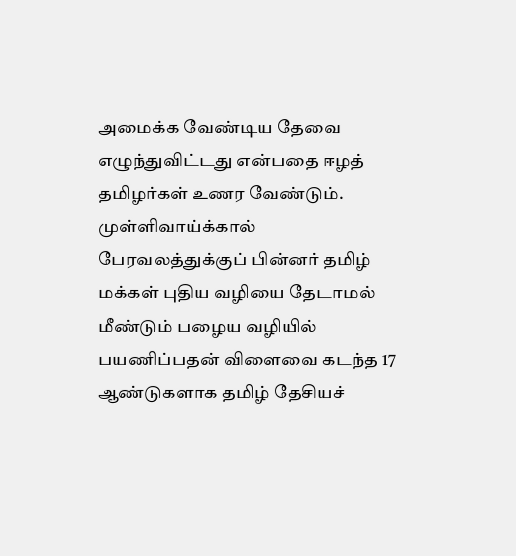அமைக்க வேண்டிய தேவை எழுந்துவிட்டது என்பதை ஈழத் தமிழர்கள் உணர வேண்டும். முள்ளிவாய்க்கால் பேரவலத்துக்குப் பின்னர் தமிழ் மக்கள் புதிய வழியை தேடாமல் மீண்டும் பழைய வழியில் பயணிப்பதன் விளைவை கடந்த 17 ஆண்டுகளாக தமிழ் தேசியச்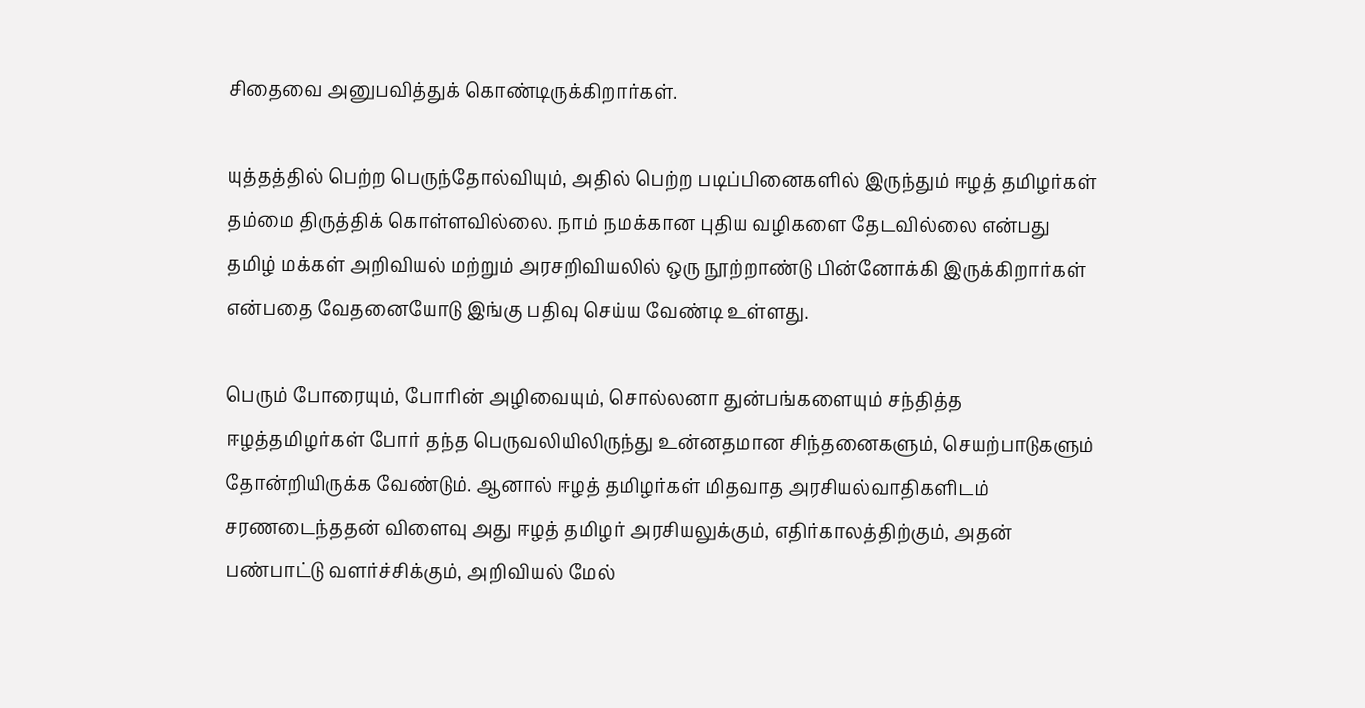சிதைவை அனுபவித்துக் கொண்டிருக்கிறார்கள்.

யுத்தத்தில் பெற்ற பெருந்தோல்வியும், அதில் பெற்ற படிப்பினைகளில் இருந்தும் ஈழத் தமிழர்கள் தம்மை திருத்திக் கொள்ளவில்லை. நாம் நமக்கான புதிய வழிகளை தேடவில்லை என்பது தமிழ் மக்கள் அறிவியல் மற்றும் அரசறிவியலில் ஒரு நூற்றாண்டு பின்னோக்கி இருக்கிறார்கள் என்பதை வேதனையோடு இங்கு பதிவு செய்ய வேண்டி உள்ளது.

பெரும் போரையும், போரின் அழிவையும், சொல்லனா துன்பங்களையும் சந்தித்த ஈழத்தமிழர்கள் போர் தந்த பெருவலியிலிருந்து உன்னதமான சிந்தனைகளும், செயற்பாடுகளும் தோன்றியிருக்க வேண்டும். ஆனால் ஈழத் தமிழர்கள் மிதவாத அரசியல்வாதிகளிடம் சரணடைந்ததன் விளைவு அது ஈழத் தமிழர் அரசியலுக்கும், எதிர்காலத்திற்கும், அதன் பண்பாட்டு வளர்ச்சிக்கும், அறிவியல் மேல்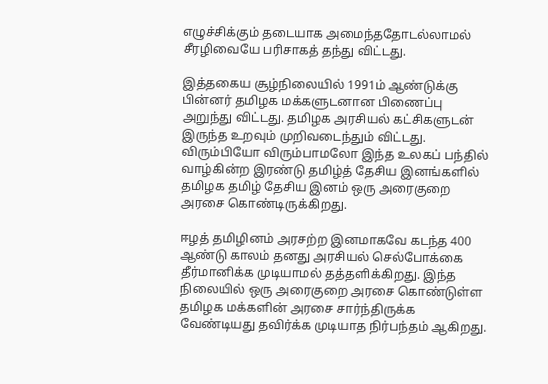எழுச்சிக்கும் தடையாக அமைந்ததோடல்லாமல் சீரழிவையே பரிசாகத் தந்து விட்டது.

இத்தகைய சூழ்நிலையில் 1991ம் ஆண்டுக்கு பின்னர் தமிழக மக்களுடனான பிணைப்பு அறுந்து விட்டது. தமிழக அரசியல் கட்சிகளுடன் இருந்த உறவும் முறிவடைந்தும் விட்டது. விரும்பியோ விரும்பாமலோ இந்த உலகப் பந்தில் வாழ்கின்ற இரண்டு தமிழ்த் தேசிய இனங்களில் தமிழக தமிழ் தேசிய இனம் ஒரு அரைகுறை அரசை கொண்டிருக்கிறது.

ஈழத் தமிழினம் அரசற்ற இனமாகவே கடந்த 400 ஆண்டு காலம் தனது அரசியல் செல்போக்கை தீர்மானிக்க முடியாமல் தத்தளிக்கிறது. இந்த நிலையில் ஒரு அரைகுறை அரசை கொண்டுள்ள தமிழக மக்களின் அரசை சார்ந்திருக்க வேண்டியது தவிர்க்க முடியாத நிர்பந்தம் ஆகிறது.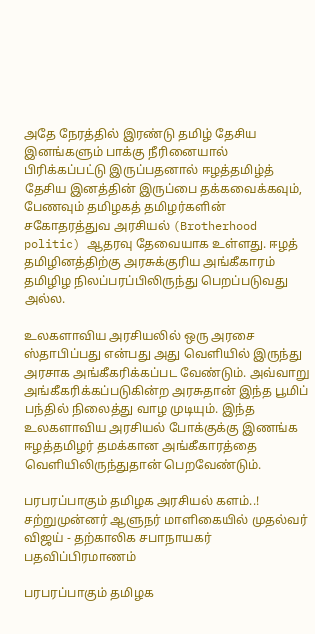அதே நேரத்தில் இரண்டு தமிழ் தேசிய இனங்களும் பாக்கு நீரினையால் பிரிக்கப்பட்டு இருப்பதனால் ஈழத்தமிழ்த் தேசிய இனத்தின் இருப்பை தக்கவைக்கவும், பேணவும் தமிழகத் தமிழர்களின் சகோதரத்துவ அரசியல் (Brotherhood politic) ஆதரவு தேவையாக உள்ளது. ஈழத் தமிழினத்திற்கு அரசுக்குரிய அங்கீகாரம் தமிழிழ நிலப்பரப்பிலிருந்து பெறப்படுவது அல்ல.

உலகளாவிய அரசியலில் ஒரு அரசை ஸ்தாபிப்பது என்பது அது வெளியில் இருந்து அரசாக அங்கீகரிக்கப்பட வேண்டும். அவ்வாறு அங்கீகரிக்கப்படுகின்ற அரசுதான் இந்த பூமிப் பந்தில் நிலைத்து வாழ முடியும். இந்த உலகளாவிய அரசியல் போக்குக்கு இணங்க ஈழத்தமிழர் தமக்கான அங்கீகாரத்தை வெளியிலிருந்துதான் பெறவேண்டும்.

பரபரப்பாகும் தமிழக அரசியல் களம்..! சற்றுமுன்னர் ஆளுநர் மாளிகையில் முதல்வர் விஜய் - தற்காலிக சபாநாயகர் பதவிப்பிரமாணம்

பரபரப்பாகும் தமிழக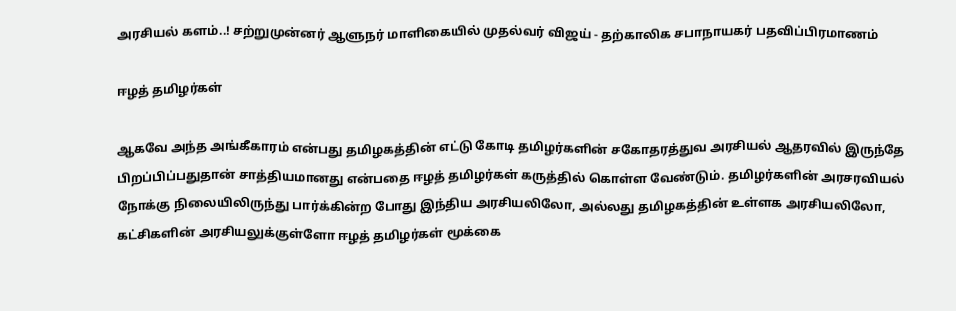அரசியல் களம்..! சற்றுமுன்னர் ஆளுநர் மாளிகையில் முதல்வர் விஜய் - தற்காலிக சபாநாயகர் பதவிப்பிரமாணம்

ஈழத் தமிழர்கள்

ஆகவே அந்த அங்கீகாரம் என்பது தமிழகத்தின் எட்டு கோடி தமிழர்களின் சகோதரத்துவ அரசியல் ஆதரவில் இருந்தே பிறப்பிப்பதுதான் சாத்தியமானது என்பதை ஈழத் தமிழர்கள் கருத்தில் கொள்ள வேண்டும். தமிழர்களின் அரசரவியல் நோக்கு நிலையிலிருந்து பார்க்கின்ற போது இந்திய அரசியலிலோ, அல்லது தமிழகத்தின் உள்ளக அரசியலிலோ, கட்சிகளின் அரசியலுக்குள்ளோ ஈழத் தமிழர்கள் மூக்கை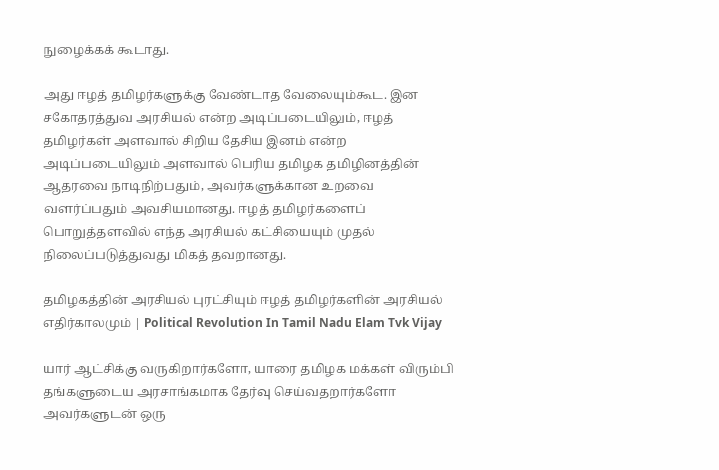நுழைக்கக் கூடாது.

அது ஈழத் தமிழர்களுக்கு வேண்டாத வேலையும்கூட. இன சகோதரத்துவ அரசியல் என்ற அடிப்படையிலும், ஈழத் தமிழர்கள் அளவால் சிறிய தேசிய இனம் என்ற அடிப்படையிலும் அளவால் பெரிய தமிழக தமிழினத்தின் ஆதரவை நாடிநிற்பதும், அவர்களுக்கான உறவை வளர்ப்பதும் அவசியமானது. ஈழத் தமிழர்களைப் பொறுத்தளவில் எந்த அரசியல் கட்சியையும் முதல் நிலைப்படுத்துவது மிகத் தவறானது.

தமிழகத்தின் அரசியல் புரட்சியும் ஈழத் தமிழர்களின் அரசியல் எதிர்காலமும் | Political Revolution In Tamil Nadu Elam Tvk Vijay

யார் ஆட்சிக்கு வருகிறார்களோ, யாரை தமிழக மக்கள் விரும்பி தங்களுடைய அரசாங்கமாக தேர்வு செய்வதறார்களோ அவர்களுடன் ஒரு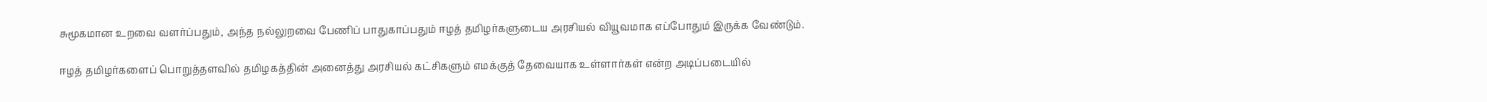சுமூகமான உறவை வளர்ப்பதும், அந்த நல்லுறவை பேணிப் பாதுகாப்பதும் ஈழத் தமிழர்களுடைய அரசியல் வியூவமாக எப்போதும் இருக்க வேண்டும்.

ஈழத் தமிழர்களைப் பொறுத்தளவில் தமிழகத்தின் அனைத்து அரசியல் கட்சிகளும் எமக்குத் தேவையாக உள்ளார்கள் என்ற அடிப்படையில்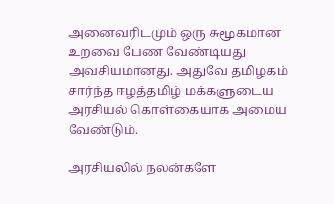அனைவரிடமும் ஒரு சுமூகமான உறவை பேண வேண்டியது அவசியமானது. அதுவே தமிழகம் சார்ந்த ஈழத்தமிழ் மக்களுடைய அரசியல் கொள்கையாக அமைய வேண்டும்.

அரசியலில் நலன்களே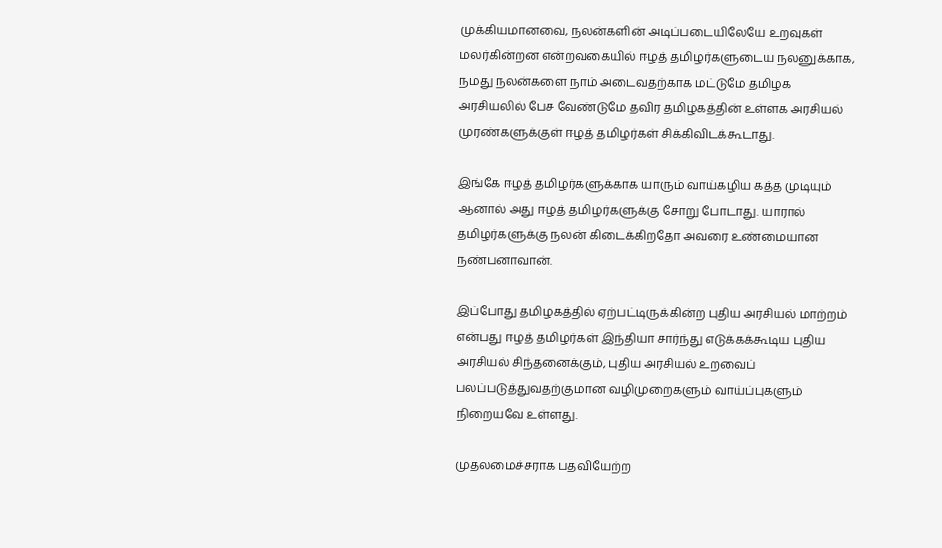முக்கியமானவை, நலன்களின் அடிப்படையிலேயே உறவுகள் மலர்கின்றன என்றவகையில் ஈழத் தமிழர்களுடைய நலனுக்காக, நமது நலன்களை நாம் அடைவதற்காக மட்டுமே தமிழக அரசியலில் பேச வேண்டுமே தவிர தமிழகத்தின் உள்ளக அரசியல் முரண்களுக்குள் ஈழத் தமிழர்கள் சிக்கிவிடக்கூடாது.

இங்கே ஈழத் தமிழர்களுக்காக யாரும் வாய்கழிய கத்த முடியும் ஆனால் அது ஈழத் தமிழர்களுக்கு சோறு போடாது. யாரால் தமிழர்களுக்கு நலன் கிடைக்கிறதோ அவரை உண்மையான நண்பனாவான்.

இப்போது தமிழகத்தில் ஏற்பட்டிருக்கின்ற புதிய அரசியல் மாற்றம் என்பது ஈழத் தமிழர்கள் இந்தியா சார்ந்து எடுக்கக்கூடிய புதிய அரசியல் சிந்தனைக்கும், புதிய அரசியல் உறவைப் பலப்படுத்துவதற்குமான வழிமுறைகளும் வாய்ப்புகளும் நிறையவே உள்ளது.

முதலமைச்சராக பதவியேற்ற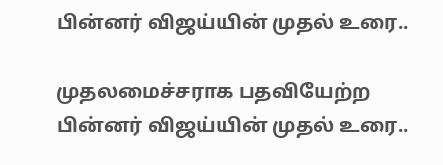பின்னர் விஜய்யின் முதல் உரை..

முதலமைச்சராக பதவியேற்ற பின்னர் விஜய்யின் முதல் உரை..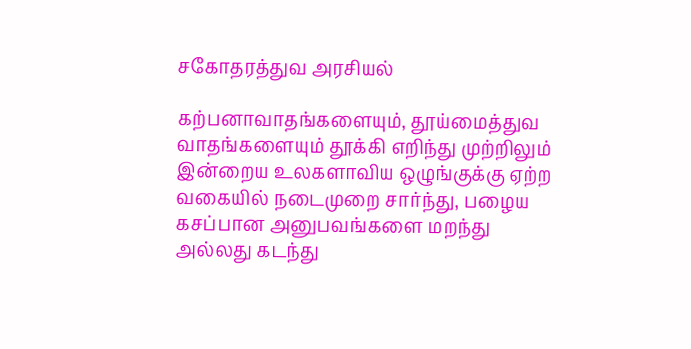சகோதரத்துவ அரசியல்

கற்பனாவாதங்களையும், தூய்மைத்துவ வாதங்களையும் தூக்கி எறிந்து முற்றிலும் இன்றைய உலகளாவிய ஒழுங்குக்கு ஏற்ற வகையில் நடைமுறை சார்ந்து, பழைய கசப்பான அனுபவங்களை மறந்து அல்லது கடந்து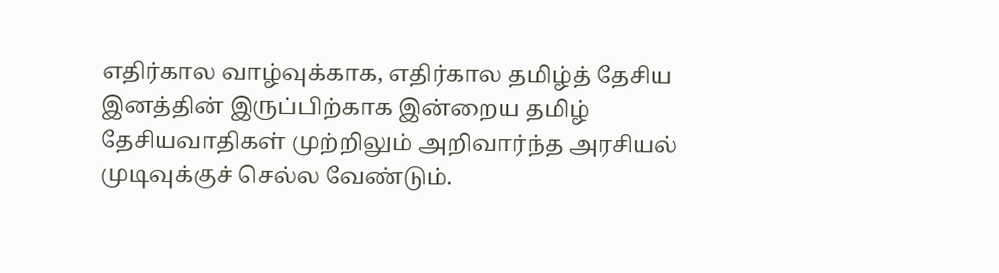எதிர்கால வாழ்வுக்காக, எதிர்கால தமிழ்த் தேசிய இனத்தின் இருப்பிற்காக இன்றைய தமிழ் தேசியவாதிகள் முற்றிலும் அறிவார்ந்த அரசியல் முடிவுக்குச் செல்ல வேண்டும்.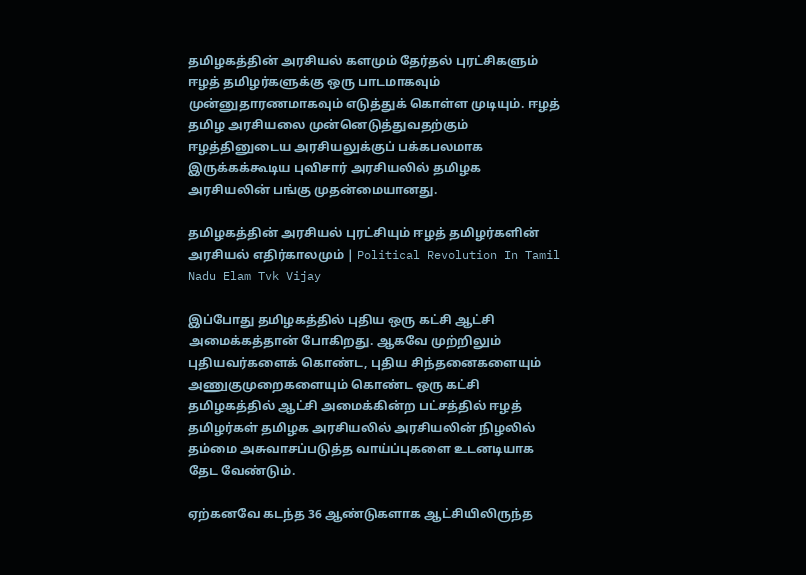தமிழகத்தின் அரசியல் களமும் தேர்தல் புரட்சிகளும் ஈழத் தமிழர்களுக்கு ஒரு பாடமாகவும் முன்னுதாரணமாகவும் எடுத்துக் கொள்ள முடியும். ஈழத் தமிழ அரசியலை முன்னெடுத்துவதற்கும் ஈழத்தினுடைய அரசியலுக்குப் பக்கபலமாக இருக்கக்கூடிய புவிசார் அரசியலில் தமிழக அரசியலின் பங்கு முதன்மையானது.

தமிழகத்தின் அரசியல் புரட்சியும் ஈழத் தமிழர்களின் அரசியல் எதிர்காலமும் | Political Revolution In Tamil Nadu Elam Tvk Vijay

இப்போது தமிழகத்தில் புதிய ஒரு கட்சி ஆட்சி அமைக்கத்தான் போகிறது. ஆகவே முற்றிலும் புதியவர்களைக் கொண்ட, புதிய சிந்தனைகளையும் அணுகுமுறைகளையும் கொண்ட ஒரு கட்சி தமிழகத்தில் ஆட்சி அமைக்கின்ற பட்சத்தில் ஈழத் தமிழர்கள் தமிழக அரசியலில் அரசியலின் நிழலில் தம்மை அசுவாசப்படுத்த வாய்ப்புகளை உடனடியாக தேட வேண்டும்.

ஏற்கனவே கடந்த 36 ஆண்டுகளாக ஆட்சியிலிருந்த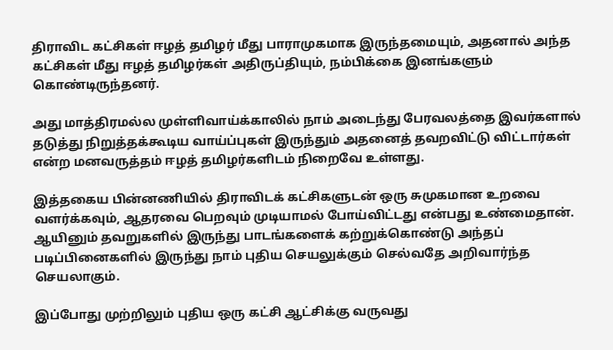திராவிட கட்சிகள் ஈழத் தமிழர் மீது பாராமுகமாக இருந்தமையும், அதனால் அந்த கட்சிகள் மீது ஈழத் தமிழர்கள் அதிருப்தியும், நம்பிக்கை இனங்களும் கொண்டிருந்தனர்.

அது மாத்திரமல்ல முள்ளிவாய்க்காலில் நாம் அடைந்து பேரவலத்தை இவர்களால் தடுத்து நிறுத்தக்கூடிய வாய்ப்புகள் இருந்தும் அதனைத் தவறவிட்டு விட்டார்கள் என்ற மனவருத்தம் ஈழத் தமிழர்களிடம் நிறைவே உள்ளது.

இத்தகைய பின்னணியில் திராவிடக் கட்சிகளுடன் ஒரு சுமுகமான உறவை வளர்க்கவும், ஆதரவை பெறவும் முடியாமல் போய்விட்டது என்பது உண்மைதான். ஆயினும் தவறுகளில் இருந்து பாடங்களைக் கற்றுக்கொண்டு அந்தப் படிப்பினைகளில் இருந்து நாம் புதிய செயலுக்கும் செல்வதே அறிவார்ந்த செயலாகும்.

இப்போது முற்றிலும் புதிய ஒரு கட்சி ஆட்சிக்கு வருவது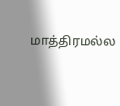மாத்திரமல்ல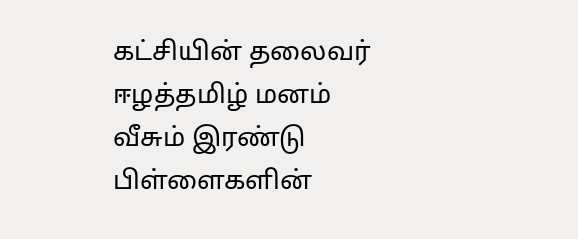கட்சியின் தலைவர் ஈழத்தமிழ் மனம் வீசும் இரண்டு பிள்ளைகளின்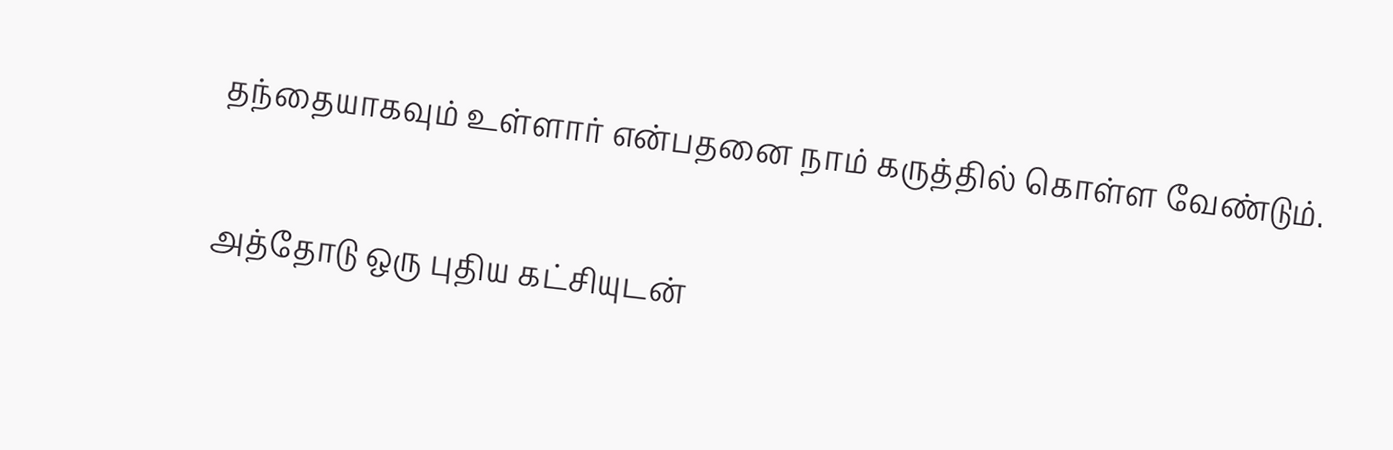தந்தையாகவும் உள்ளார் என்பதனை நாம் கருத்தில் கொள்ள வேண்டும்.

அத்தோடு ஒரு புதிய கட்சியுடன்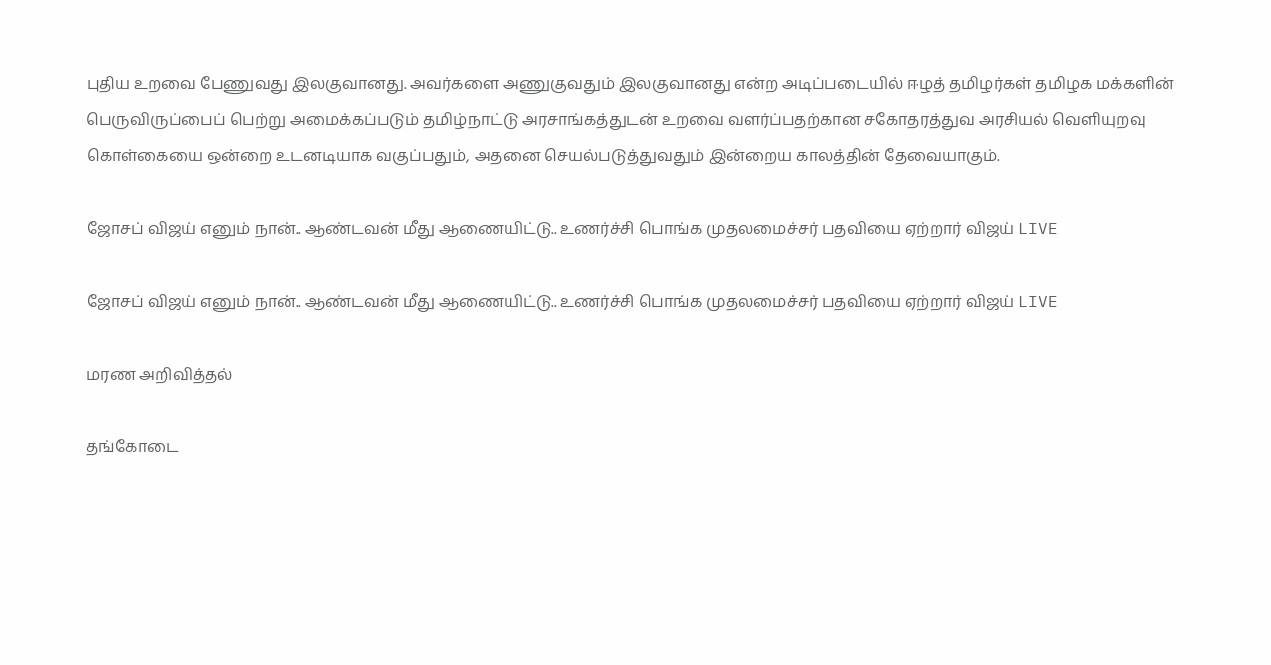புதிய உறவை பேணுவது இலகுவானது. அவர்களை அணுகுவதும் இலகுவானது என்ற அடிப்படையில் ஈழத் தமிழர்கள் தமிழக மக்களின் பெருவிருப்பைப் பெற்று அமைக்கப்படும் தமிழ்நாட்டு அரசாங்கத்துடன் உறவை வளர்ப்பதற்கான சகோதரத்துவ அரசியல் வெளியுறவு கொள்கையை ஒன்றை உடனடியாக வகுப்பதும், அதனை செயல்படுத்துவதும் இன்றைய காலத்தின் தேவையாகும்.

ஜோசப் விஜய் எனும் நான்.. ஆண்டவன் மீது ஆணையிட்டு.. உணர்ச்சி பொங்க முதலமைச்சர் பதவியை ஏற்றார் விஜய் LIVE

ஜோசப் விஜய் எனும் நான்.. ஆண்டவன் மீது ஆணையிட்டு.. உணர்ச்சி பொங்க முதலமைச்சர் பதவியை ஏற்றார் விஜய் LIVE

மரண அறிவித்தல்

தங்கோடை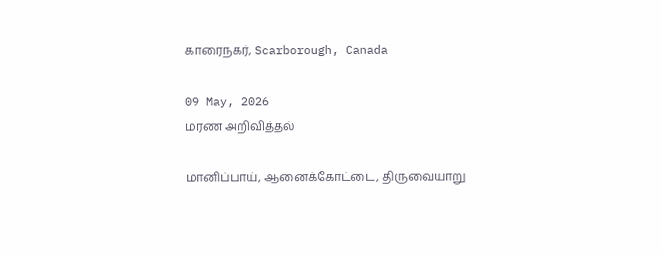காரைநகர், Scarborough, Canada

09 May, 2026
மரண அறிவித்தல்

மானிப்பாய், ஆனைக்கோட்டை, திருவையாறு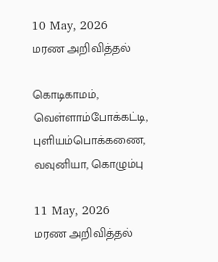10 May, 2026
மரண அறிவித்தல்

கொடிகாமம், வெள்ளாம்போக்கட்டி, புளியம்பொக்கணை, வவுனியா, கொழும்பு

11 May, 2026
மரண அறிவித்தல்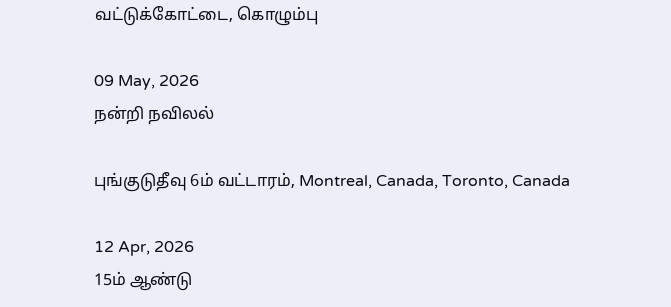வட்டுக்கோட்டை, கொழும்பு

09 May, 2026
நன்றி நவிலல்

புங்குடுதீவு 6ம் வட்டாரம், Montreal, Canada, Toronto, Canada

12 Apr, 2026
15ம் ஆண்டு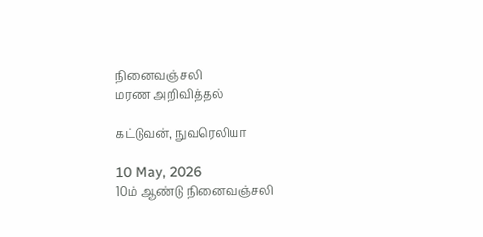நினைவஞ்சலி
மரண அறிவித்தல்

கட்டுவன், நுவரெலியா

10 May, 2026
10ம் ஆண்டு நினைவஞ்சலி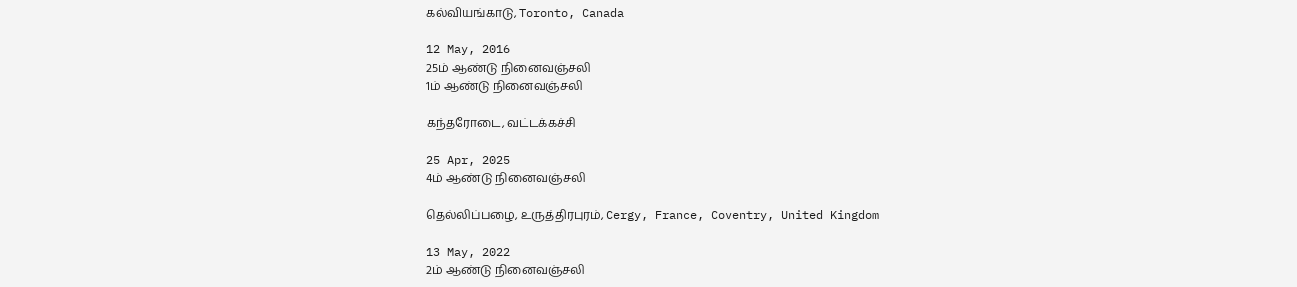கல்வியங்காடு, Toronto, Canada

12 May, 2016
25ம் ஆண்டு நினைவஞ்சலி
1ம் ஆண்டு நினைவஞ்சலி

கந்தரோடை, வட்டக்கச்சி

25 Apr, 2025
4ம் ஆண்டு நினைவஞ்சலி

தெல்லிப்பழை, உருத்திரபுரம், Cergy, France, Coventry, United Kingdom

13 May, 2022
2ம் ஆண்டு நினைவஞ்சலி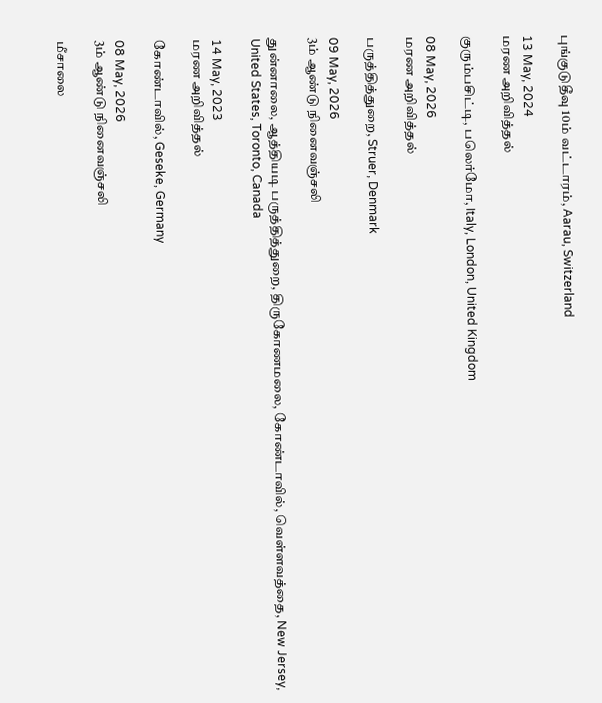புங்குடுதீவு 10ம் வட்டாரம், Aarau, Switzerland

13 May, 2024
மரண அறிவித்தல்

குரும்பசிட்டி, பலெர்மோ, Italy, London, United Kingdom

08 May, 2026
மரண அறிவித்தல்

பருத்தித்துறை, Struer, Denmark

09 May, 2026
3ம் ஆண்டு நினைவஞ்சலி

துன்னாலை, ஆத்தியடி பருத்தித்துறை, திருகோணமலை, கோண்டாவில், வெள்ளவத்தை, New Jersey, United States, Toronto, Canada

14 May, 2023
மரண அறிவித்தல்

கோண்டாவில், Geseke, Germany

08 May, 2026
3ம் ஆண்டு நினைவஞ்சலி

மீசாலை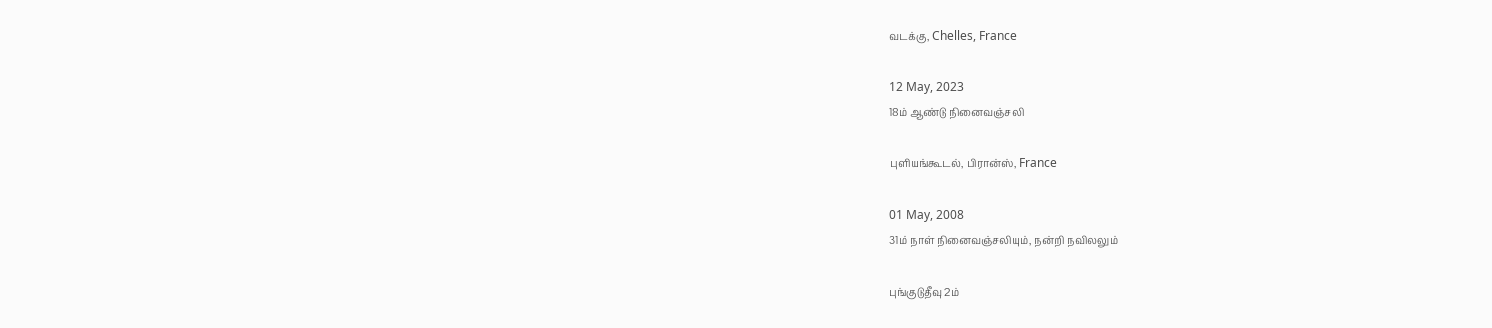வடக்கு, Chelles, France

12 May, 2023
18ம் ஆண்டு நினைவஞ்சலி

புளியங்கூடல், பிரான்ஸ், France

01 May, 2008
31ம் நாள் நினைவஞ்சலியும், நன்றி நவிலலும்

புங்குடுதீவு 2ம்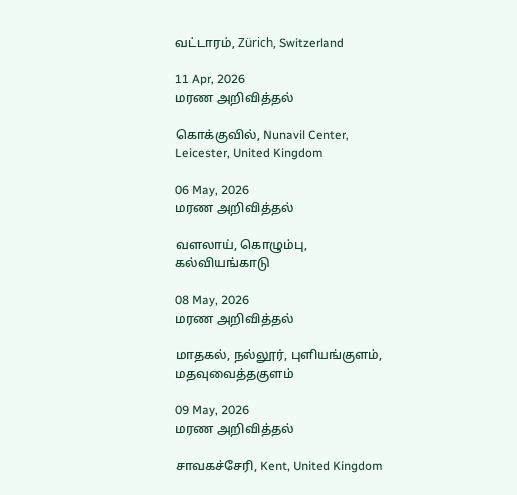வட்டாரம், Zürich, Switzerland

11 Apr, 2026
மரண அறிவித்தல்

கொக்குவில், Nunavil Center, Leicester, United Kingdom

06 May, 2026
மரண அறிவித்தல்

வளலாய், கொழும்பு, கல்வியங்காடு

08 May, 2026
மரண அறிவித்தல்

மாதகல், நல்லூர், புளியங்குளம், மதவுவைத்தகுளம்

09 May, 2026
மரண அறிவித்தல்

சாவகச்சேரி, Kent, United Kingdom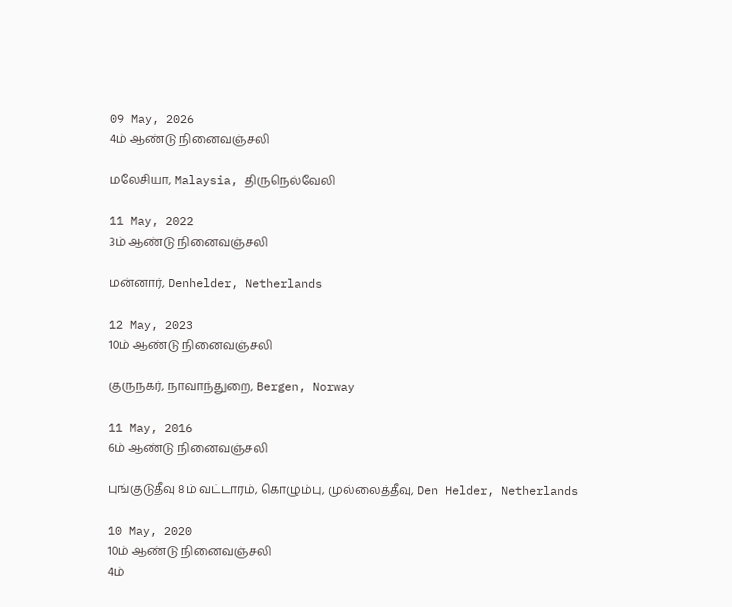09 May, 2026
4ம் ஆண்டு நினைவஞ்சலி

மலேசியா, Malaysia, திருநெல்வேலி

11 May, 2022
3ம் ஆண்டு நினைவஞ்சலி

மன்னார், Denhelder, Netherlands

12 May, 2023
10ம் ஆண்டு நினைவஞ்சலி

குருநகர், நாவாந்துறை, Bergen, Norway

11 May, 2016
6ம் ஆண்டு நினைவஞ்சலி

புங்குடுதீவு 8ம் வட்டாரம், கொழும்பு, முல்லைத்தீவு, Den Helder, Netherlands

10 May, 2020
10ம் ஆண்டு நினைவஞ்சலி
4ம்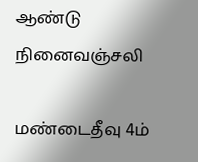ஆண்டு நினைவஞ்சலி

மண்டைதீவு 4ம்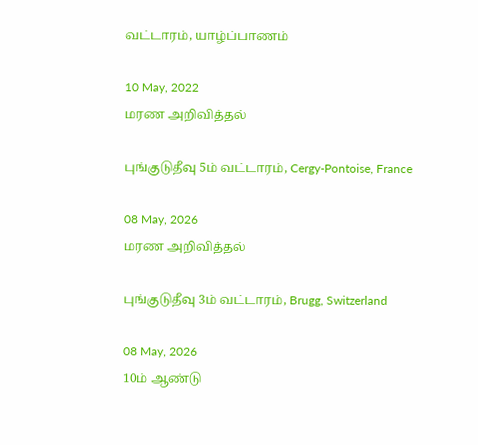வட்டாரம், யாழ்ப்பாணம்

10 May, 2022
மரண அறிவித்தல்

புங்குடுதீவு 5ம் வட்டாரம், Cergy-Pontoise, France

08 May, 2026
மரண அறிவித்தல்

புங்குடுதீவு 3ம் வட்டாரம், Brugg, Switzerland

08 May, 2026
10ம் ஆண்டு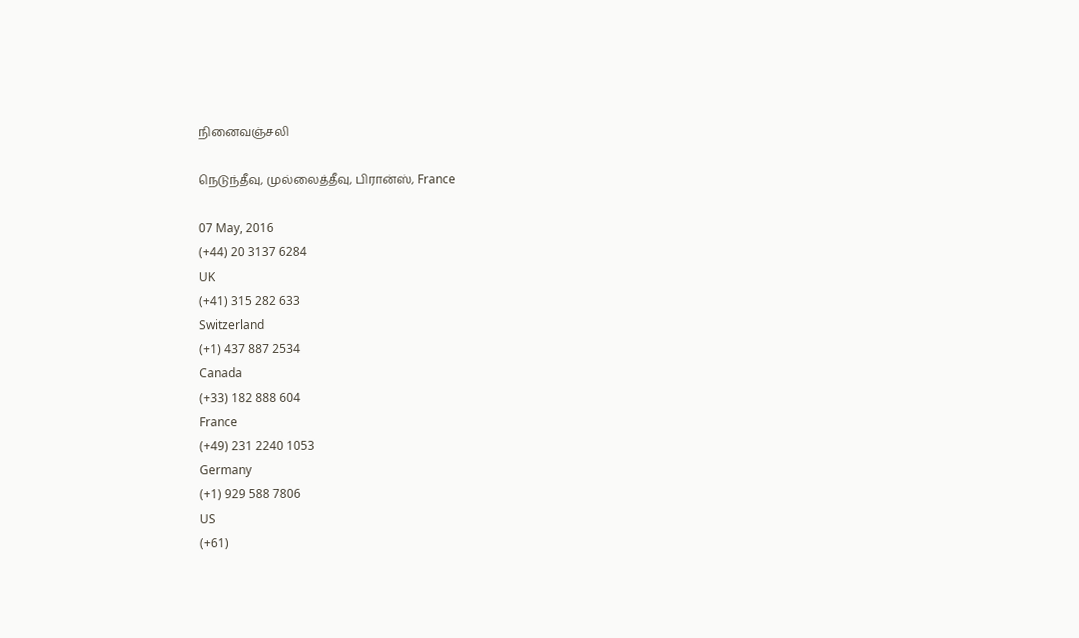நினைவஞ்சலி

நெடுந்தீவு, முல்லைத்தீவு, பிரான்ஸ், France

07 May, 2016
(+44) 20 3137 6284
UK
(+41) 315 282 633
Switzerland
(+1) 437 887 2534
Canada
(+33) 182 888 604
France
(+49) 231 2240 1053
Germany
(+1) 929 588 7806
US
(+61)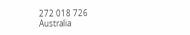272 018 726
Australia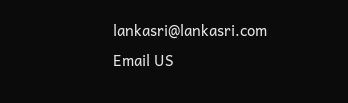lankasri@lankasri.com
Email US